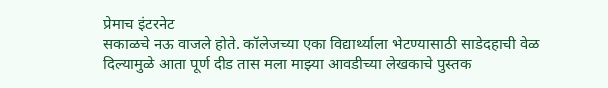प्रेमाच इंटरनेट
सकाळचे नऊ वाजले होते. कॉलेजच्या एका विद्यार्थ्याला भेटण्यासाठी साडेदहाची वेळ दिल्यामुळे आता पूर्ण दीड तास मला माझ्या आवडीच्या लेखकाचे पुस्तक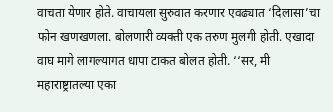वाचता येणार होते. वाचायला सुरुवात करणार एवढ्यात ‘दिलासा’चा फोन खणखणला. बोलणारी व्यक्ती एक तरुण मुलगी होती. एखादा वाघ मागे लागल्यागत धापा टाकत बोलत होती. ‘‘सर, मी महाराष्ट्रातल्या एका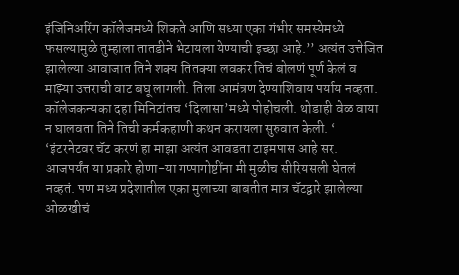इंजिनिअरिंग कॉलेजमध्ये शिकते आणि सध्या एका गंभीर समस्येमध्ये फसल्यामुळे तुम्हाला तातडीने भेटायला येण्याची इच्छा आहे.’’ अत्यंत उत्तेजित झालेल्या आवाजात तिने शक्य तितक्या लवकर तिचं बोलणं पूर्ण केलं व माझ्या उत्तराची वाट बघू लागली. तिला आमंत्रण देण्याशिवाय पर्याय नव्हता. कॉलेजकन्यका दहा मिनिटांतच ‘दिलासा’मध्ये पोहोचली. थोडाही वेळ वाया न घालवता तिने तिची कर्मकहाणी कथन करायला सुरुवात केली. ‘
‘इंटरनेटवर चॅट करणं हा माझा अत्यंत आवडता टाइमपास आहे सर.
आजपर्यंत या प्रकारे होणा-या गप्पागोष्टींना मी मुळीच सीरियसली घेतलं नव्हतं. पण मध्य प्रदेशातील एका मुलाच्या बाबतीत मात्र चॅटद्वारे झालेल्या ओळखीचं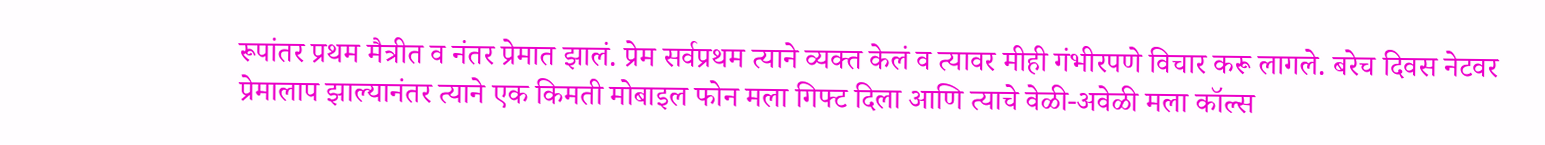रूपांतर प्रथम मैत्रीत व नंतर प्रेमात झालं. प्रेम सर्वप्रथम त्याने व्यक्त केलं व त्यावर मीही गंभीरपणे विचार करू लागले. बरेच दिवस नेटवर प्रेमालाप झाल्यानंतर त्याने एक किमती मोबाइल फोन मला गिफ्ट दिला आणि त्याचे वेळी-अवेळी मला कॉल्स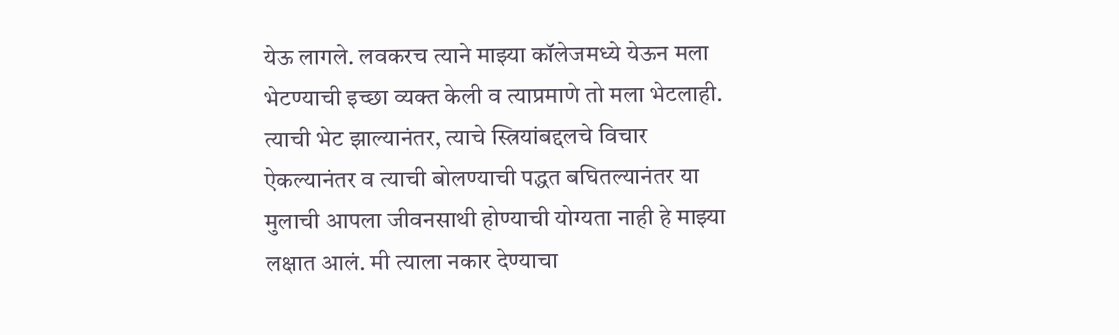येऊ लागले. लवकरच त्याने माझ्या कॉलेजमध्ये येऊन मला भेटण्याची इच्छा व्यक्त केली व त्याप्रमाणे तो मला भेटलाही. त्याची भेट झाल्यानंतर, त्याचे स्त्रियांबद्दलचे विचार ऐकल्यानंतर व त्याची बोलण्याची पद्धत बघितल्यानंतर या मुलाची आपला जीवनसाथी होण्याची योग्यता नाही हे माझ्या लक्षात आलं. मी त्याला नकार देण्याचा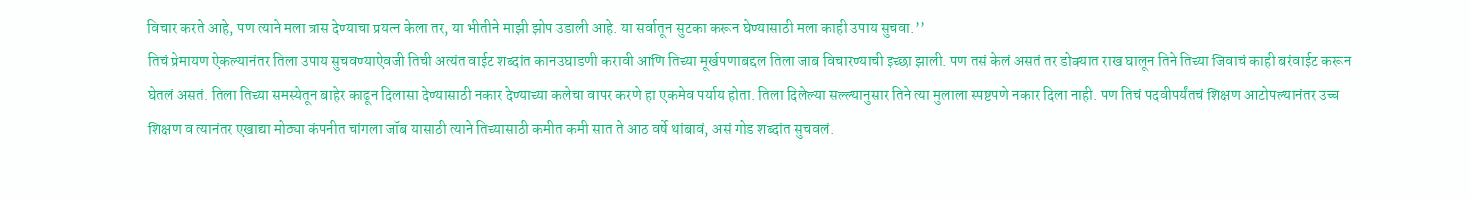विचार करते आहे, पण त्याने मला त्रास देण्याचा प्रयत्न केला तर, या भीतीने माझी झोप उडाली आहे. या सर्वातून सुटका करून घेण्यासाठी मला काही उपाय सुचवा.’’
तिचं प्रेमायण ऐकल्यानंतर तिला उपाय सुचवण्याऐवजी तिची अत्यंत वाईट शब्दांत कानउघाडणी करावी आणि तिच्या मूर्खपणाबद्दल तिला जाब विचारण्याची इच्छा झाली. पण तसं केलं असतं तर डोक्यात राख घालून तिने तिच्या जिवाचं काही बरंवाईट करून घेतलं असतं. तिला तिच्या समस्येतून बाहेर काढून दिलासा देण्यासाठी नकार देण्याच्या कलेचा वापर करणे हा एकमेव पर्याय होता. तिला दिलेल्या सल्ल्यानुसार तिने त्या मुलाला स्पष्टपणे नकार दिला नाही. पण तिचं पदवीपर्यंतचं शिक्षण आटोपल्यानंतर उच्च शिक्षण व त्यानंतर एखाद्या मोठ्या कंपनीत चांगला जॉब यासाठी त्याने तिच्यासाठी कमीत कमी सात ते आठ वर्षे थांबावं, असं गोड शब्दांत सुचवलं.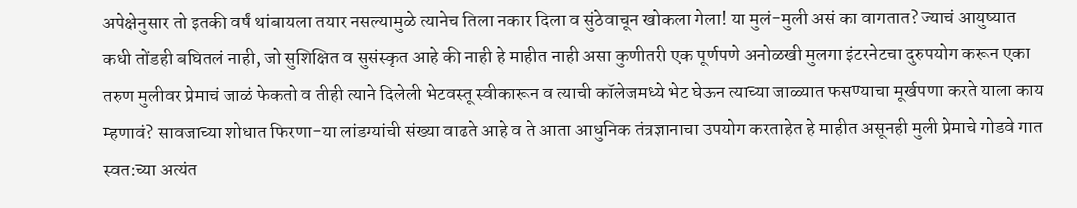अपेक्षेनुसार तो इतकी वर्षं थांबायला तयार नसल्यामुळे त्यानेच तिला नकार दिला व सुंठेवाचून खोकला गेला! या मुलं-मुली असं का वागतात? ज्याचं आयुष्यात कधी तोंडही बघितलं नाही, जो सुशिक्षित व सुसंस्कृत आहे की नाही हे माहीत नाही असा कुणीतरी एक पूर्णपणे अनोळखी मुलगा इंटरनेटचा दुरुपयोग करून एका तरुण मुलीवर प्रेमाचं जाळं फेकतो व तीही त्याने दिलेली भेटवस्तू स्वीकारून व त्याची कॉलेजमध्ये भेट घेऊन त्याच्या जाळ्यात फसण्याचा मूर्खपणा करते याला काय म्हणावं? सावजाच्या शोधात फिरणा-या लांडग्यांची संख्या वाढते आहे व ते आता आधुनिक तंत्रज्ञानाचा उपयोग करताहेत हे माहीत असूनही मुली प्रेमाचे गोडवे गात स्वत:च्या अत्यंत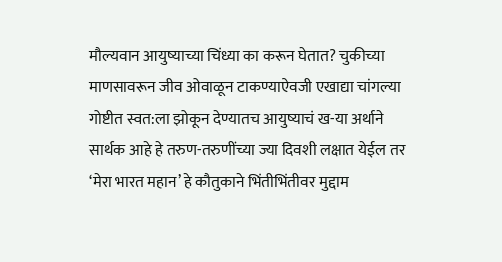मौल्यवान आयुष्याच्या चिंध्या का करून घेतात? चुकीच्या माणसावरून जीव ओवाळून टाकण्याऐवजी एखाद्या चांगल्या गोष्टीत स्वत:ला झोकून देण्यातच आयुष्याचं ख-या अर्थाने सार्थक आहे हे तरुण-तरुणींच्या ज्या दिवशी लक्षात येईल तर ‘मेरा भारत महान’ हे कौतुकाने भिंतीभिंतीवर मुद्दाम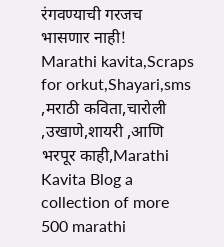रंगवण्याची गरजच भासणार नाही!
Marathi kavita,Scraps for orkut,Shayari,sms ,मराठी कविता,चारोली ,उखाणे,शायरी ,आणि भरपूर काही,Marathi Kavita Blog a collection of more 500 marathi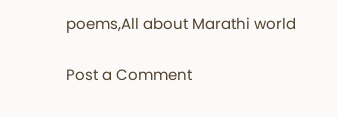poems,All about Marathi world

Post a Comment